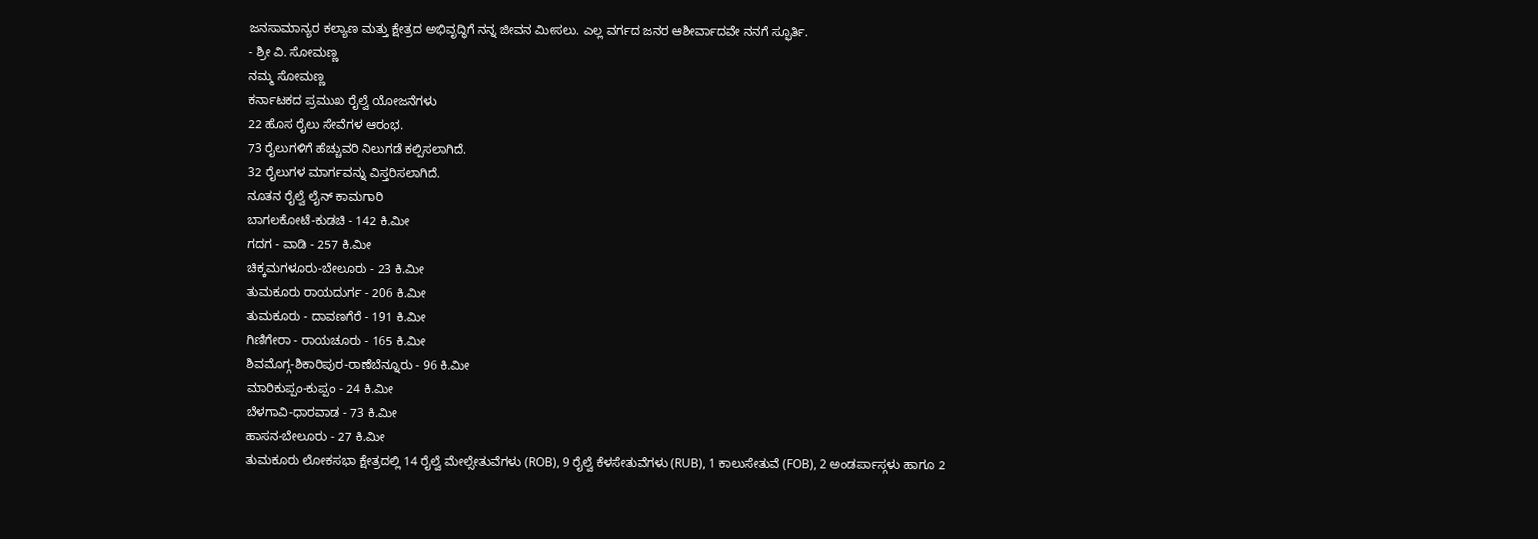ಜನಸಾಮಾನ್ಯರ ಕಲ್ಯಾಣ ಮತ್ತು ಕ್ಷೇತ್ರದ ಅಭಿವೃದ್ಧಿಗೆ ನನ್ನ ಜೀವನ ಮೀಸಲು. ಎಲ್ಲ ವರ್ಗದ ಜನರ ಆಶೀರ್ವಾದವೇ ನನಗೆ ಸ್ಫೂರ್ತಿ.
- ಶ್ರೀ ವಿ. ಸೋಮಣ್ಣ
ನಮ್ಮ ಸೋಮಣ್ಣ
ಕರ್ನಾಟಕದ ಪ್ರಮುಖ ರೈಲ್ವೆ ಯೋಜನೆಗಳು
22 ಹೊಸ ರೈಲು ಸೇವೆಗಳ ಆರಂಭ.
73 ರೈಲುಗಳಿಗೆ ಹೆಚ್ಚುವರಿ ನಿಲುಗಡೆ ಕಲ್ಪಿಸಲಾಗಿದೆ.
32 ರೈಲುಗಳ ಮಾರ್ಗವನ್ನು ವಿಸ್ತರಿಸಲಾಗಿದೆ.
ನೂತನ ರೈಲ್ವೆ ಲೈನ್ ಕಾಮಗಾರಿ
ಬಾಗಲಕೋಟೆ-ಕುಡಚಿ - 142 ಕಿ.ಮೀ
ಗದಗ - ವಾಡಿ - 257 ಕಿ.ಮೀ
ಚಿಕ್ಕಮಗಳೂರು-ಬೇಲೂರು - 23 ಕಿ.ಮೀ
ತುಮಕೂರು ರಾಯದುರ್ಗ - 206 ಕಿ.ಮೀ
ತುಮಕೂರು - ದಾವಣಗೆರೆ - 191 ಕಿ.ಮೀ
ಗಿಣಿಗೇರಾ - ರಾಯಚೂರು - 165 ಕಿ.ಮೀ
ಶಿವಮೊಗ್ಗ-ಶಿಕಾರಿಪುರ-ರಾಣೆಬೆನ್ನೂರು - 96 ಕಿ.ಮೀ
ಮಾರಿಕುಪ್ಪಂ-ಕುಪ್ಪಂ - 24 ಕಿ.ಮೀ
ಬೆಳಗಾವಿ-ಧಾರವಾಡ - 73 ಕಿ.ಮೀ
ಹಾಸನ-ಬೇಲೂರು - 27 ಕಿ.ಮೀ
ತುಮಕೂರು ಲೋಕಸಭಾ ಕ್ಷೇತ್ರದಲ್ಲಿ 14 ರೈಲ್ವೆ ಮೇಲ್ಸೇತುವೆಗಳು (ROB), 9 ರೈಲ್ವೆ ಕೆಳಸೇತುವೆಗಳು (RUB), 1 ಕಾಲುಸೇತುವೆ (FOB), 2 ಅಂಡರ್ಪಾಸ್ಗಳು ಹಾಗೂ 2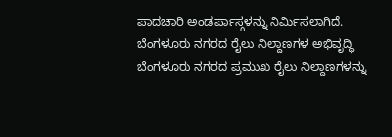ಪಾದಚಾರಿ ಅಂಡರ್ಪಾಸ್ಗಳನ್ನು ನಿರ್ಮಿಸಲಾಗಿದೆ.
ಬೆಂಗಳೂರು ನಗರದ ರೈಲು ನಿಲ್ದಾಣಗಳ ಅಭಿವೃದ್ಧಿ
ಬೆಂಗಳೂರು ನಗರದ ಪ್ರಮುಖ ರೈಲು ನಿಲ್ದಾಣಗಳನ್ನು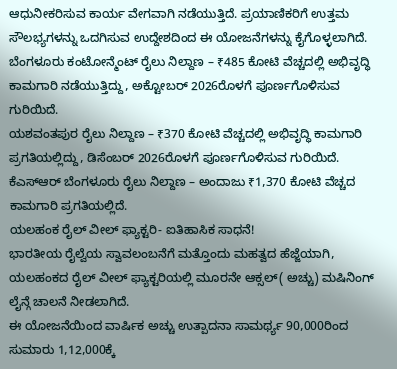ಆಧುನೀಕರಿಸುವ ಕಾರ್ಯ ವೇಗವಾಗಿ ನಡೆಯುತ್ತಿದೆ. ಪ್ರಯಾಣಿಕರಿಗೆ ಉತ್ತಮ ಸೌಲಭ್ಯಗಳನ್ನು ಒದಗಿಸುವ ಉದ್ದೇಶದಿಂದ ಈ ಯೋಜನೆಗಳನ್ನು ಕೈಗೊಳ್ಳಲಾಗಿದೆ.
ಬೆಂಗಳೂರು ಕಂಟೋನ್ಮೆಂಟ್ ರೈಲು ನಿಲ್ದಾಣ – ₹485 ಕೋಟಿ ವೆಚ್ಚದಲ್ಲಿ ಅಭಿವೃದ್ಧಿ ಕಾಮಗಾರಿ ನಡೆಯುತ್ತಿದ್ದು, ಅಕ್ಟೋಬರ್ 2026ರೊಳಗೆ ಪೂರ್ಣಗೊಳಿಸುವ ಗುರಿಯಿದೆ.
ಯಶವಂತಪುರ ರೈಲು ನಿಲ್ದಾಣ – ₹370 ಕೋಟಿ ವೆಚ್ಚದಲ್ಲಿ ಅಭಿವೃದ್ಧಿ ಕಾಮಗಾರಿ ಪ್ರಗತಿಯಲ್ಲಿದ್ದು, ಡಿಸೆಂಬರ್ 2026ರೊಳಗೆ ಪೂರ್ಣಗೊಳಿಸುವ ಗುರಿಯಿದೆ.
ಕೆಎಸ್ಆರ್ ಬೆಂಗಳೂರು ರೈಲು ನಿಲ್ದಾಣ – ಅಂದಾಜು ₹1,370 ಕೋಟಿ ವೆಚ್ಚದ ಕಾಮಗಾರಿ ಪ್ರಗತಿಯಲ್ಲಿದೆ.
ಯಲಹಂಕ ರೈಲ್ ವೀಲ್ ಫ್ಯಾಕ್ಟರಿ- ಐತಿಹಾಸಿಕ ಸಾಧನೆ!
ಭಾರತೀಯ ರೈಲ್ವೆಯ ಸ್ವಾವಲಂಬನೆಗೆ ಮತ್ತೊಂದು ಮಹತ್ವದ ಹೆಜ್ಜೆಯಾಗಿ, ಯಲಹಂಕದ ರೈಲ್ ವೀಲ್ ಫ್ಯಾಕ್ಟರಿಯಲ್ಲಿ ಮೂರನೇ ಆಕ್ಸಲ್( ಅಚ್ಚು) ಮಷಿನಿಂಗ್ ಲೈನ್ಗೆ ಚಾಲನೆ ನೀಡಲಾಗಿದೆ.
ಈ ಯೋಜನೆಯಿಂದ ವಾರ್ಷಿಕ ಅಚ್ಚು ಉತ್ಪಾದನಾ ಸಾಮರ್ಥ್ಯ 90,000ರಿಂದ ಸುಮಾರು 1,12,000ಕ್ಕೆ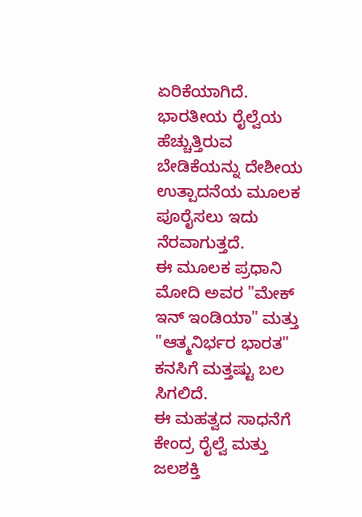ಏರಿಕೆಯಾಗಿದೆ. ಭಾರತೀಯ ರೈಲ್ವೆಯ ಹೆಚ್ಚುತ್ತಿರುವ ಬೇಡಿಕೆಯನ್ನು ದೇಶೀಯ ಉತ್ಪಾದನೆಯ ಮೂಲಕ ಪೂರೈಸಲು ಇದು ನೆರವಾಗುತ್ತದೆ.
ಈ ಮೂಲಕ ಪ್ರಧಾನಿ ಮೋದಿ ಅವರ "ಮೇಕ್ ಇನ್ ಇಂಡಿಯಾ" ಮತ್ತು "ಆತ್ಮನಿರ್ಭರ ಭಾರತ" ಕನಸಿಗೆ ಮತ್ತಷ್ಟು ಬಲ ಸಿಗಲಿದೆ.
ಈ ಮಹತ್ವದ ಸಾಧನೆಗೆ ಕೇಂದ್ರ ರೈಲ್ವೆ ಮತ್ತು ಜಲಶಕ್ತಿ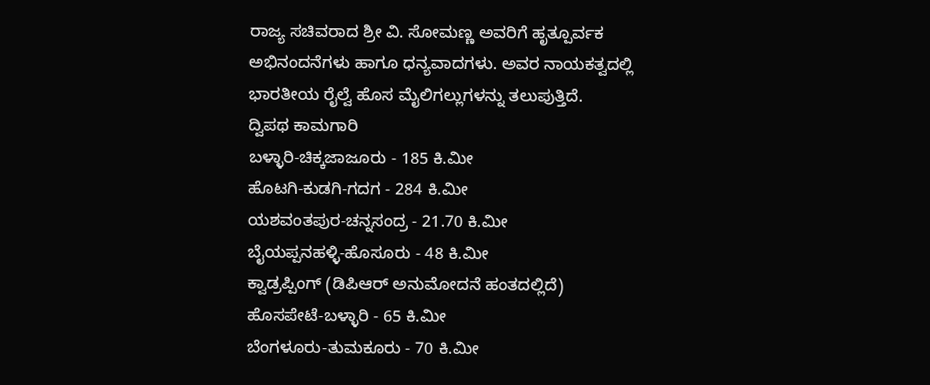ರಾಜ್ಯ ಸಚಿವರಾದ ಶ್ರೀ ವಿ. ಸೋಮಣ್ಣ ಅವರಿಗೆ ಹೃತ್ಪೂರ್ವಕ ಅಭಿನಂದನೆಗಳು ಹಾಗೂ ಧನ್ಯವಾದಗಳು. ಅವರ ನಾಯಕತ್ವದಲ್ಲಿ ಭಾರತೀಯ ರೈಲ್ವೆ ಹೊಸ ಮೈಲಿಗಲ್ಲುಗಳನ್ನು ತಲುಪುತ್ತಿದೆ.
ದ್ವಿಪಥ ಕಾಮಗಾರಿ
ಬಳ್ಳಾರಿ-ಚಿಕ್ಕಜಾಜೂರು - 185 ಕಿ.ಮೀ
ಹೊಟಗಿ-ಕುಡಗಿ-ಗದಗ - 284 ಕಿ.ಮೀ
ಯಶವಂತಪುರ-ಚನ್ನಸಂದ್ರ - 21.70 ಕಿ.ಮೀ
ಬೈಯಪ್ಪನಹಳ್ಳಿ-ಹೊಸೂರು - 48 ಕಿ.ಮೀ
ಕ್ವಾಡ್ರಪ್ಪಿಂಗ್ (ಡಿಪಿಆರ್ ಅನುಮೋದನೆ ಹಂತದಲ್ಲಿದೆ)
ಹೊಸಪೇಟೆ-ಬಳ್ಳಾರಿ - 65 ಕಿ.ಮೀ
ಬೆಂಗಳೂರು-ತುಮಕೂರು - 70 ಕಿ.ಮೀ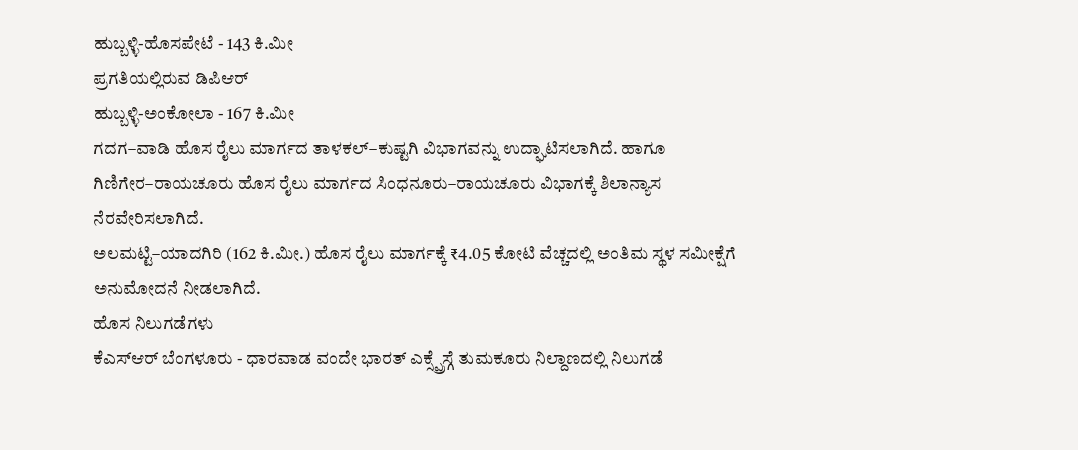ಹುಬ್ಬಳ್ಳಿ-ಹೊಸಪೇಟೆ - 143 ಕಿ.ಮೀ
ಪ್ರಗತಿಯಲ್ಲಿರುವ ಡಿಪಿಆರ್
ಹುಬ್ಬಳ್ಳಿ-ಅಂಕೋಲಾ - 167 ಕಿ.ಮೀ
ಗದಗ–ವಾಡಿ ಹೊಸ ರೈಲು ಮಾರ್ಗದ ತಾಳಕಲ್–ಕುಷ್ಟಗಿ ವಿಭಾಗವನ್ನು ಉದ್ಘಾಟಿಸಲಾಗಿದೆ. ಹಾಗೂ ಗಿಣಿಗೇರ–ರಾಯಚೂರು ಹೊಸ ರೈಲು ಮಾರ್ಗದ ಸಿಂಧನೂರು–ರಾಯಚೂರು ವಿಭಾಗಕ್ಕೆ ಶಿಲಾನ್ಯಾಸ ನೆರವೇರಿಸಲಾಗಿದೆ.
ಅಲಮಟ್ಟಿ–ಯಾದಗಿರಿ (162 ಕಿ.ಮೀ.) ಹೊಸ ರೈಲು ಮಾರ್ಗಕ್ಕೆ ₹4.05 ಕೋಟಿ ವೆಚ್ಚದಲ್ಲಿ ಅಂತಿಮ ಸ್ಥಳ ಸಮೀಕ್ಷೆಗೆ ಅನುಮೋದನೆ ನೀಡಲಾಗಿದೆ.
ಹೊಸ ನಿಲುಗಡೆಗಳು
ಕೆಎಸ್ಆರ್ ಬೆಂಗಳೂರು - ಧಾರವಾಡ ವಂದೇ ಭಾರತ್ ಎಕ್ಸ್ಪ್ರೆಸ್ಗೆ ತುಮಕೂರು ನಿಲ್ದಾಣದಲ್ಲಿ ನಿಲುಗಡೆ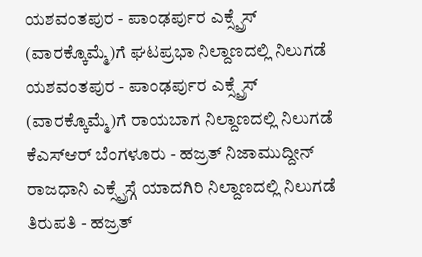ಯಶವಂತಪುರ - ಪಾಂಢರ್ಪುರ ಎಕ್ಸ್ಪ್ರೆಸ್ (ವಾರಕ್ಕೊಮ್ಮೆ)ಗೆ ಘಟಪ್ರಭಾ ನಿಲ್ದಾಣದಲ್ಲಿ ನಿಲುಗಡೆ
ಯಶವಂತಪುರ - ಪಾಂಢರ್ಪುರ ಎಕ್ಸ್ಪ್ರೆಸ್ (ವಾರಕ್ಕೊಮ್ಮೆ)ಗೆ ರಾಯಬಾಗ ನಿಲ್ದಾಣದಲ್ಲಿ ನಿಲುಗಡೆ
ಕೆಎಸ್ಆರ್ ಬೆಂಗಳೂರು - ಹಜ್ರತ್ ನಿಜಾಮುದ್ದೀನ್ ರಾಜಧಾನಿ ಎಕ್ಸ್ಪ್ರೆಸ್ಗೆ ಯಾದಗಿರಿ ನಿಲ್ದಾಣದಲ್ಲಿ ನಿಲುಗಡೆ
ತಿರುಪತಿ - ಹಜ್ರತ್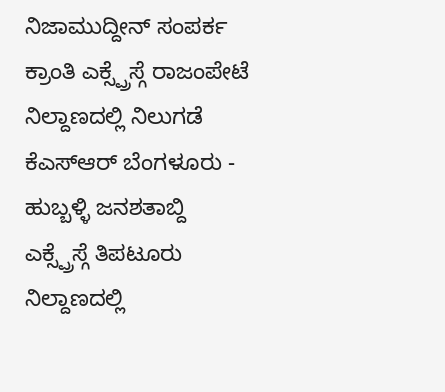ನಿಜಾಮುದ್ದೀನ್ ಸಂಪರ್ಕ ಕ್ರಾಂತಿ ಎಕ್ಸ್ಪ್ರೆಸ್ಗೆ ರಾಜಂಪೇಟೆ ನಿಲ್ದಾಣದಲ್ಲಿ ನಿಲುಗಡೆ
ಕೆಎಸ್ಆರ್ ಬೆಂಗಳೂರು - ಹುಬ್ಬಳ್ಳಿ ಜನಶತಾಬ್ದಿ ಎಕ್ಸ್ಪ್ರೆಸ್ಗೆ ತಿಪಟೂರು ನಿಲ್ದಾಣದಲ್ಲಿ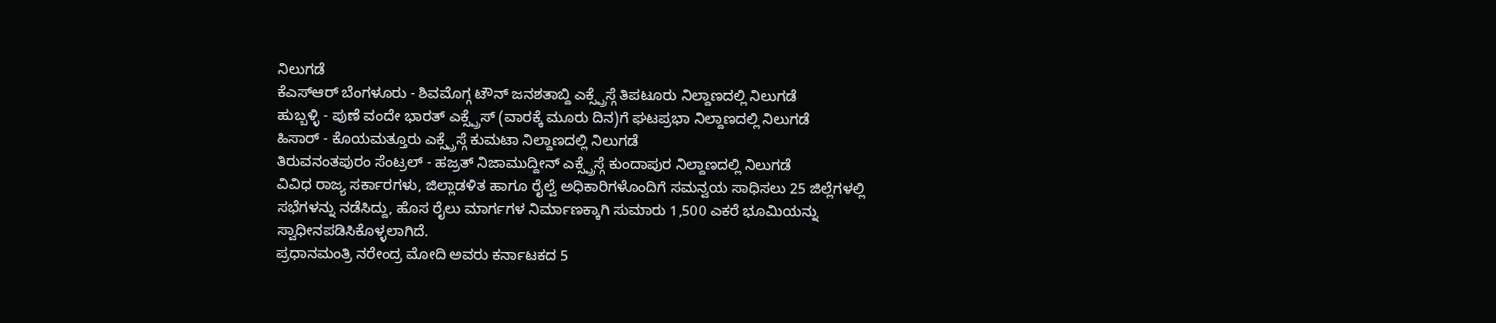ನಿಲುಗಡೆ
ಕೆಎಸ್ಆರ್ ಬೆಂಗಳೂರು - ಶಿವಮೊಗ್ಗ ಟೌನ್ ಜನಶತಾಬ್ದಿ ಎಕ್ಸ್ಪ್ರೆಸ್ಗೆ ತಿಪಟೂರು ನಿಲ್ದಾಣದಲ್ಲಿ ನಿಲುಗಡೆ
ಹುಬ್ಬಳ್ಳಿ - ಪುಣೆ ವಂದೇ ಭಾರತ್ ಎಕ್ಸ್ಪ್ರೆಸ್ (ವಾರಕ್ಕೆ ಮೂರು ದಿನ)ಗೆ ಘಟಪ್ರಭಾ ನಿಲ್ದಾಣದಲ್ಲಿ ನಿಲುಗಡೆ
ಹಿಸಾರ್ - ಕೊಯಮತ್ತೂರು ಎಕ್ಸ್ಪ್ರೆಸ್ಗೆ ಕುಮಟಾ ನಿಲ್ದಾಣದಲ್ಲಿ ನಿಲುಗಡೆ
ತಿರುವನಂತಪುರಂ ಸೆಂಟ್ರಲ್ - ಹಜ್ರತ್ ನಿಜಾಮುದ್ದೀನ್ ಎಕ್ಸ್ಪ್ರೆಸ್ಗೆ ಕುಂದಾಪುರ ನಿಲ್ದಾಣದಲ್ಲಿ ನಿಲುಗಡೆ
ವಿವಿಧ ರಾಜ್ಯ ಸರ್ಕಾರಗಳು, ಜಿಲ್ಲಾಡಳಿತ ಹಾಗೂ ರೈಲ್ವೆ ಅಧಿಕಾರಿಗಳೊಂದಿಗೆ ಸಮನ್ವಯ ಸಾಧಿಸಲು 25 ಜಿಲ್ಲೆಗಳಲ್ಲಿ ಸಭೆಗಳನ್ನು ನಡೆಸಿದ್ದು, ಹೊಸ ರೈಲು ಮಾರ್ಗಗಳ ನಿರ್ಮಾಣಕ್ಕಾಗಿ ಸುಮಾರು 1,500 ಎಕರೆ ಭೂಮಿಯನ್ನು ಸ್ವಾಧೀನಪಡಿಸಿಕೊಳ್ಳಲಾಗಿದೆ.
ಪ್ರಧಾನಮಂತ್ರಿ ನರೇಂದ್ರ ಮೋದಿ ಅವರು ಕರ್ನಾಟಕದ 5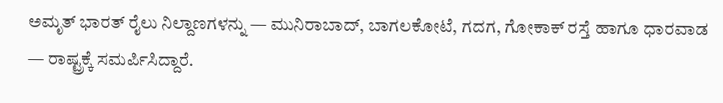ಅಮೃತ್ ಭಾರತ್ ರೈಲು ನಿಲ್ದಾಣಗಳನ್ನು — ಮುನಿರಾಬಾದ್, ಬಾಗಲಕೋಟೆ, ಗದಗ, ಗೋಕಾಕ್ ರಸ್ತೆ ಹಾಗೂ ಧಾರವಾಡ — ರಾಷ್ಟ್ರಕ್ಕೆ ಸಮರ್ಪಿಸಿದ್ದಾರೆ.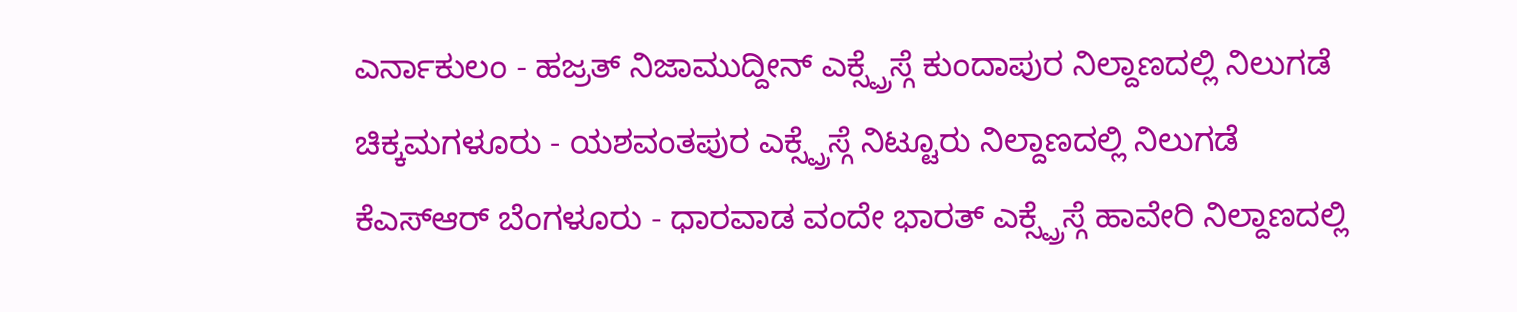ಎರ್ನಾಕುಲಂ - ಹಜ್ರತ್ ನಿಜಾಮುದ್ದೀನ್ ಎಕ್ಸ್ಪ್ರೆಸ್ಗೆ ಕುಂದಾಪುರ ನಿಲ್ದಾಣದಲ್ಲಿ ನಿಲುಗಡೆ
ಚಿಕ್ಕಮಗಳೂರು - ಯಶವಂತಪುರ ಎಕ್ಸ್ಪ್ರೆಸ್ಗೆ ನಿಟ್ಟೂರು ನಿಲ್ದಾಣದಲ್ಲಿ ನಿಲುಗಡೆ
ಕೆಎಸ್ಆರ್ ಬೆಂಗಳೂರು - ಧಾರವಾಡ ವಂದೇ ಭಾರತ್ ಎಕ್ಸ್ಪ್ರೆಸ್ಗೆ ಹಾವೇರಿ ನಿಲ್ದಾಣದಲ್ಲಿ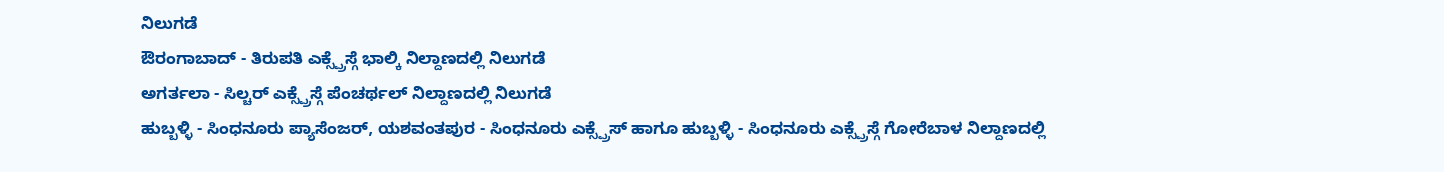ನಿಲುಗಡೆ
ಔರಂಗಾಬಾದ್ - ತಿರುಪತಿ ಎಕ್ಸ್ಪ್ರೆಸ್ಗೆ ಭಾಲ್ಕಿ ನಿಲ್ದಾಣದಲ್ಲಿ ನಿಲುಗಡೆ
ಅಗರ್ತಲಾ - ಸಿಲ್ಚರ್ ಎಕ್ಸ್ಪ್ರೆಸ್ಗೆ ಪೆಂಚರ್ಥಲ್ ನಿಲ್ದಾಣದಲ್ಲಿ ನಿಲುಗಡೆ
ಹುಬ್ಬಳ್ಳಿ - ಸಿಂಧನೂರು ಪ್ಯಾಸೆಂಜರ್, ಯಶವಂತಪುರ - ಸಿಂಧನೂರು ಎಕ್ಸ್ಪ್ರೆಸ್ ಹಾಗೂ ಹುಬ್ಬಳ್ಳಿ - ಸಿಂಧನೂರು ಎಕ್ಸ್ಪ್ರೆಸ್ಗೆ ಗೋರೆಬಾಳ ನಿಲ್ದಾಣದಲ್ಲಿ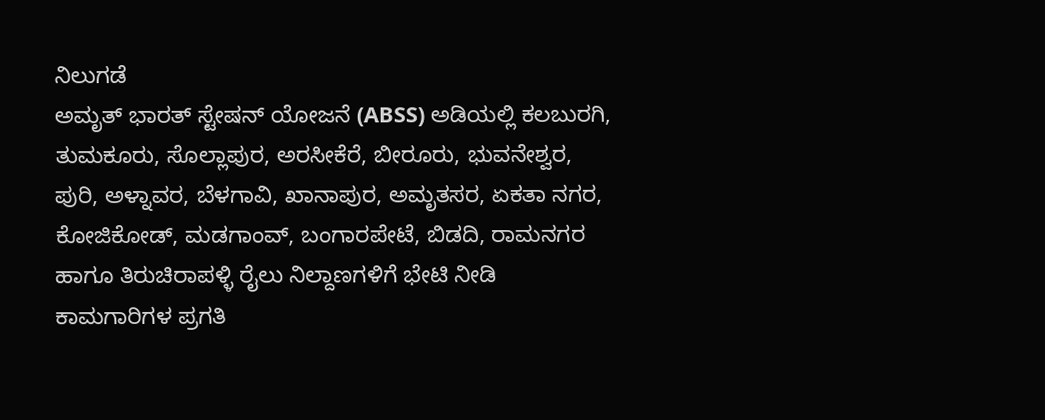ನಿಲುಗಡೆ
ಅಮೃತ್ ಭಾರತ್ ಸ್ಟೇಷನ್ ಯೋಜನೆ (ABSS) ಅಡಿಯಲ್ಲಿ ಕಲಬುರಗಿ, ತುಮಕೂರು, ಸೊಲ್ಲಾಪುರ, ಅರಸೀಕೆರೆ, ಬೀರೂರು, ಭುವನೇಶ್ವರ, ಪುರಿ, ಅಳ್ನಾವರ, ಬೆಳಗಾವಿ, ಖಾನಾಪುರ, ಅಮೃತಸರ, ಏಕತಾ ನಗರ, ಕೋಜಿಕೋಡ್, ಮಡಗಾಂವ್, ಬಂಗಾರಪೇಟೆ, ಬಿಡದಿ, ರಾಮನಗರ ಹಾಗೂ ತಿರುಚಿರಾಪಳ್ಳಿ ರೈಲು ನಿಲ್ದಾಣಗಳಿಗೆ ಭೇಟಿ ನೀಡಿ ಕಾಮಗಾರಿಗಳ ಪ್ರಗತಿ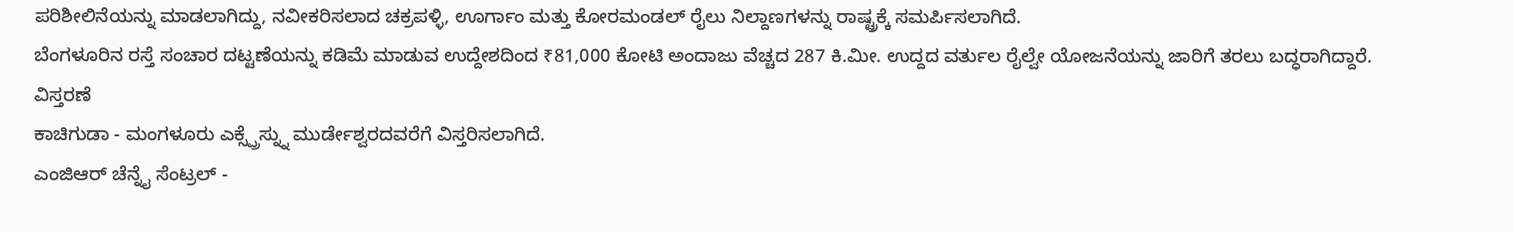ಪರಿಶೀಲಿನೆಯನ್ನು ಮಾಡಲಾಗಿದ್ದು, ನವೀಕರಿಸಲಾದ ಚಕ್ರಪಳ್ಳಿ, ಊರ್ಗಾಂ ಮತ್ತು ಕೋರಮಂಡಲ್ ರೈಲು ನಿಲ್ದಾಣಗಳನ್ನು ರಾಷ್ಟ್ರಕ್ಕೆ ಸಮರ್ಪಿಸಲಾಗಿದೆ.
ಬೆಂಗಳೂರಿನ ರಸ್ತೆ ಸಂಚಾರ ದಟ್ಟಣೆಯನ್ನು ಕಡಿಮೆ ಮಾಡುವ ಉದ್ದೇಶದಿಂದ ₹81,000 ಕೋಟಿ ಅಂದಾಜು ವೆಚ್ಚದ 287 ಕಿ.ಮೀ. ಉದ್ದದ ವರ್ತುಲ ರೈಲ್ವೇ ಯೋಜನೆಯನ್ನು ಜಾರಿಗೆ ತರಲು ಬದ್ಧರಾಗಿದ್ದಾರೆ.
ವಿಸ್ತರಣೆ
ಕಾಚಿಗುಡಾ - ಮಂಗಳೂರು ಎಕ್ಸ್ಪ್ರೆಸ್ನ್ನು ಮುರ್ಡೇಶ್ವರದವರೆಗೆ ವಿಸ್ತರಿಸಲಾಗಿದೆ.
ಎಂಜಿಆರ್ ಚೆನ್ನೈ ಸೆಂಟ್ರಲ್ -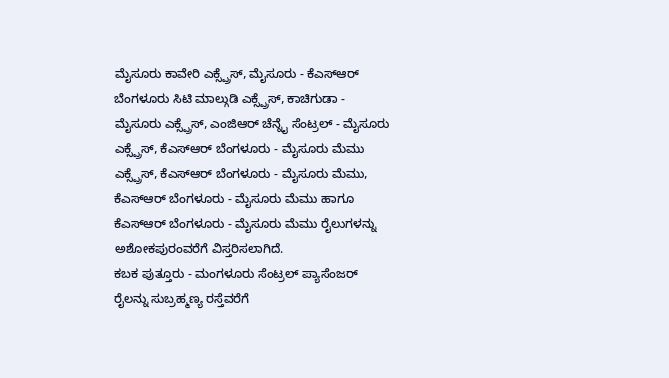ಮೈಸೂರು ಕಾವೇರಿ ಎಕ್ಸ್ಪ್ರೆಸ್, ಮೈಸೂರು - ಕೆಎಸ್ಆರ್ ಬೆಂಗಳೂರು ಸಿಟಿ ಮಾಲ್ಗುಡಿ ಎಕ್ಸ್ಪ್ರೆಸ್, ಕಾಚಿಗುಡಾ - ಮೈಸೂರು ಎಕ್ಸ್ಪ್ರೆಸ್, ಎಂಜಿಆರ್ ಚೆನ್ನೈ ಸೆಂಟ್ರಲ್ - ಮೈಸೂರು ಎಕ್ಸ್ಪ್ರೆಸ್, ಕೆಎಸ್ಆರ್ ಬೆಂಗಳೂರು - ಮೈಸೂರು ಮೆಮು ಎಕ್ಸ್ಪ್ರೆಸ್, ಕೆಎಸ್ಆರ್ ಬೆಂಗಳೂರು - ಮೈಸೂರು ಮೆಮು, ಕೆಎಸ್ಆರ್ ಬೆಂಗಳೂರು - ಮೈಸೂರು ಮೆಮು ಹಾಗೂ ಕೆಎಸ್ಆರ್ ಬೆಂಗಳೂರು - ಮೈಸೂರು ಮೆಮು ರೈಲುಗಳನ್ನು ಅಶೋಕಪುರಂವರೆಗೆ ವಿಸ್ತರಿಸಲಾಗಿದೆ.
ಕಬಕ ಪುತ್ತೂರು - ಮಂಗಳೂರು ಸೆಂಟ್ರಲ್ ಪ್ಯಾಸೆಂಜರ್ ರೈಲನ್ನು ಸುಬ್ರಹ್ಮಣ್ಯ ರಸ್ತೆವರೆಗೆ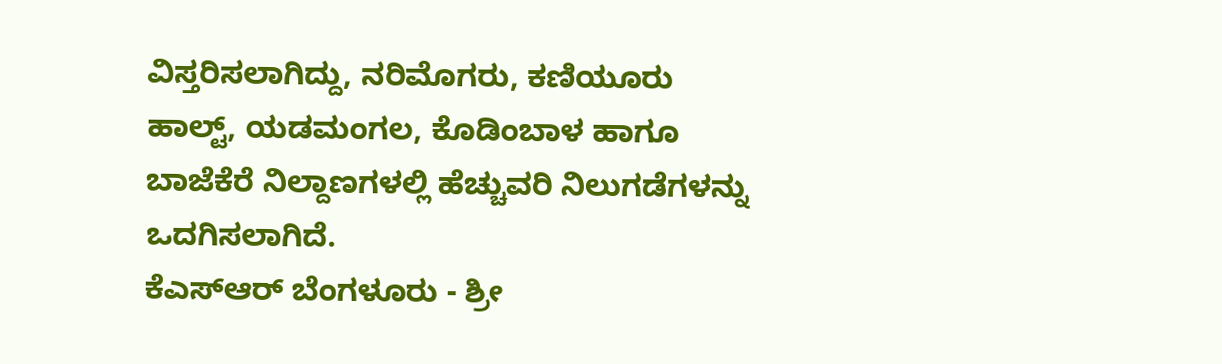ವಿಸ್ತರಿಸಲಾಗಿದ್ದು, ನರಿಮೊಗರು, ಕಣಿಯೂರು ಹಾಲ್ಟ್, ಯಡಮಂಗಲ, ಕೊಡಿಂಬಾಳ ಹಾಗೂ ಬಾಜೆಕೆರೆ ನಿಲ್ದಾಣಗಳಲ್ಲಿ ಹೆಚ್ಚುವರಿ ನಿಲುಗಡೆಗಳನ್ನು ಒದಗಿಸಲಾಗಿದೆ.
ಕೆಎಸ್ಆರ್ ಬೆಂಗಳೂರು - ಶ್ರೀ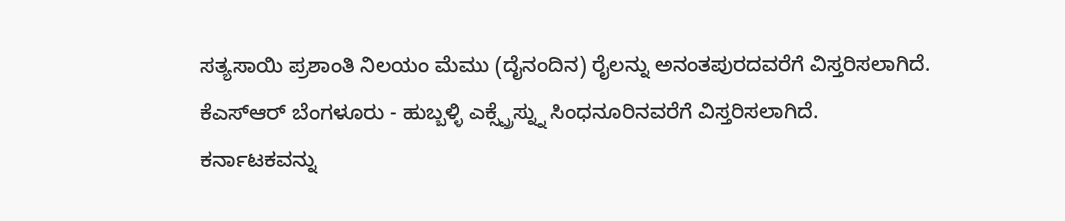ಸತ್ಯಸಾಯಿ ಪ್ರಶಾಂತಿ ನಿಲಯಂ ಮೆಮು (ದೈನಂದಿನ) ರೈಲನ್ನು ಅನಂತಪುರದವರೆಗೆ ವಿಸ್ತರಿಸಲಾಗಿದೆ.
ಕೆಎಸ್ಆರ್ ಬೆಂಗಳೂರು - ಹುಬ್ಬಳ್ಳಿ ಎಕ್ಸ್ಪ್ರೆಸ್ನ್ನು ಸಿಂಧನೂರಿನವರೆಗೆ ವಿಸ್ತರಿಸಲಾಗಿದೆ.
ಕರ್ನಾಟಕವನ್ನು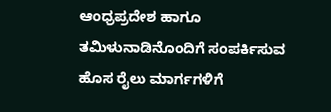ಆಂಧ್ರಪ್ರದೇಶ ಹಾಗೂ ತಮಿಳುನಾಡಿನೊಂದಿಗೆ ಸಂಪರ್ಕಿಸುವ ಹೊಸ ರೈಲು ಮಾರ್ಗಗಳಿಗೆ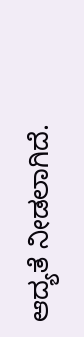ಆದ್ಯತೆ ನೀಡಲಾಗಿದೆ.